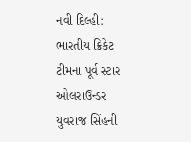નવી દિલ્હી: ભારતીય ક્રિકેટ ટીમના પૂર્વ સ્ટાર ઓલરાઉન્ડર યુવરાજ સિંહની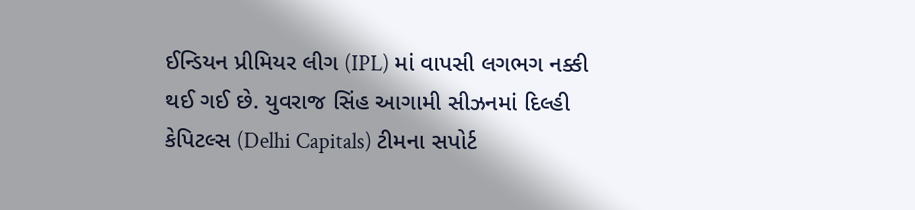ઈન્ડિયન પ્રીમિયર લીગ (IPL) માં વાપસી લગભગ નક્કી થઈ ગઈ છે. યુવરાજ સિંહ આગામી સીઝનમાં દિલ્હી કેપિટલ્સ (Delhi Capitals) ટીમના સપોર્ટ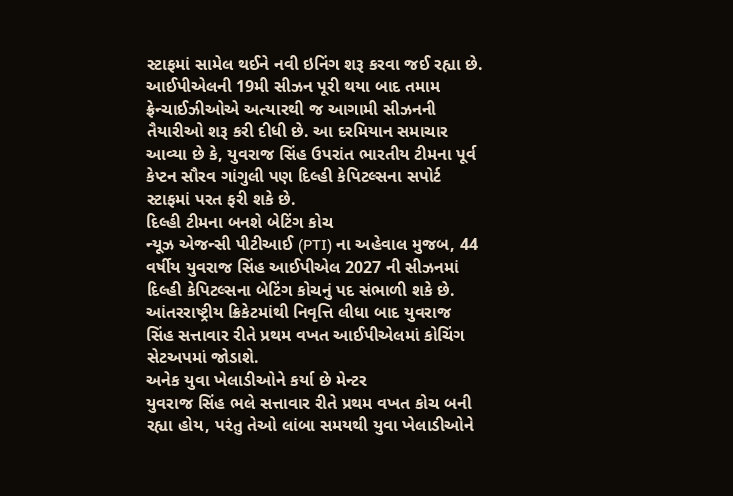સ્ટાફમાં સામેલ થઈને નવી ઇનિંગ શરૂ કરવા જઈ રહ્યા છે.
આઈપીએલની 19મી સીઝન પૂરી થયા બાદ તમામ ફ્રેન્ચાઈઝીઓએ અત્યારથી જ આગામી સીઝનની તૈયારીઓ શરૂ કરી દીધી છે. આ દરમિયાન સમાચાર આવ્યા છે કે, યુવરાજ સિંહ ઉપરાંત ભારતીય ટીમના પૂર્વ કેપ્ટન સૌરવ ગાંગુલી પણ દિલ્હી કેપિટલ્સના સપોર્ટ સ્ટાફમાં પરત ફરી શકે છે.
દિલ્હી ટીમના બનશે બેટિંગ કોચ
ન્યૂઝ એજન્સી પીટીઆઈ (PTI) ના અહેવાલ મુજબ, 44 વર્ષીય યુવરાજ સિંહ આઈપીએલ 2027 ની સીઝનમાં દિલ્હી કેપિટલ્સના બેટિંગ કોચનું પદ સંભાળી શકે છે. આંતરરાષ્ટ્રીય ક્રિકેટમાંથી નિવૃત્તિ લીધા બાદ યુવરાજ સિંહ સત્તાવાર રીતે પ્રથમ વખત આઈપીએલમાં કોચિંગ સેટઅપમાં જોડાશે.
અનેક યુવા ખેલાડીઓને કર્યા છે મેન્ટર
યુવરાજ સિંહ ભલે સત્તાવાર રીતે પ્રથમ વખત કોચ બની રહ્યા હોય, પરંતુ તેઓ લાંબા સમયથી યુવા ખેલાડીઓને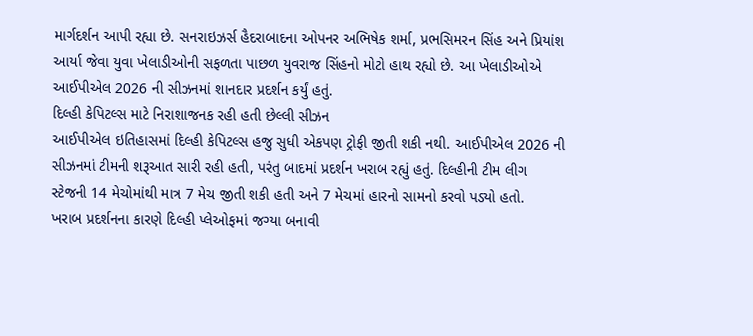માર્ગદર્શન આપી રહ્યા છે. સનરાઇઝર્સ હૈદરાબાદના ઓપનર અભિષેક શર્મા, પ્રભસિમરન સિંહ અને પ્રિયાંશ આર્યા જેવા યુવા ખેલાડીઓની સફળતા પાછળ યુવરાજ સિંહનો મોટો હાથ રહ્યો છે. આ ખેલાડીઓએ આઈપીએલ 2026 ની સીઝનમાં શાનદાર પ્રદર્શન કર્યું હતું.
દિલ્હી કેપિટલ્સ માટે નિરાશાજનક રહી હતી છેલ્લી સીઝન
આઈપીએલ ઇતિહાસમાં દિલ્હી કેપિટલ્સ હજુ સુધી એકપણ ટ્રોફી જીતી શકી નથી. આઈપીએલ 2026 ની સીઝનમાં ટીમની શરૂઆત સારી રહી હતી, પરંતુ બાદમાં પ્રદર્શન ખરાબ રહ્યું હતું. દિલ્હીની ટીમ લીગ સ્ટેજની 14 મેચોમાંથી માત્ર 7 મેચ જીતી શકી હતી અને 7 મેચમાં હારનો સામનો કરવો પડ્યો હતો.
ખરાબ પ્રદર્શનના કારણે દિલ્હી પ્લેઓફમાં જગ્યા બનાવી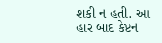શકી ન હતી. આ હાર બાદ કેપ્ટન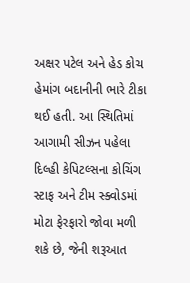અક્ષર પટેલ અને હેડ કોચ હેમાંગ બદાનીની ભારે ટીકા થઈ હતી. આ સ્થિતિમાં આગામી સીઝન પહેલા દિલ્હી કેપિટલ્સના કોચિંગ સ્ટાફ અને ટીમ સ્ક્વોડમાં મોટા ફેરફારો જોવા મળી શકે છે, જેની શરૂઆત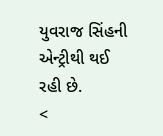યુવરાજ સિંહની એન્ટ્રીથી થઈ રહી છે.
<